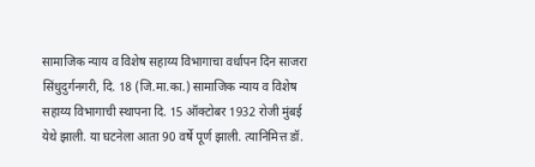सामाजिक न्याय व विशेष सहाय्य विभागाचा वर्धापन दिन साजरा
सिंधुदुर्गनगरी, दि. 18 (जि.मा.का.) सामाजिक न्याय व विशेष सहाय्य विभागाची स्थापना दि. 15 ऑक्टोबर 1932 रोजी मुंबई येथे झाली. या घटनेला आता 90 वर्षे पूर्ण झाली. त्यानिमित्त डॉ.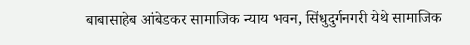बाबासाहेब आंबेडकर सामाजिक न्याय भवन, सिंधुदुर्गनगरी येथे सामाजिक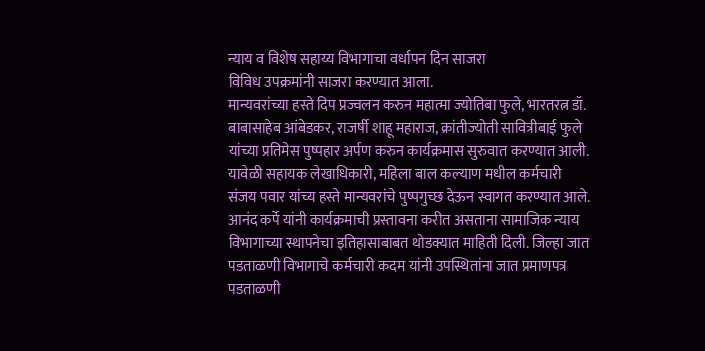न्याय व विशेष सहाय्य विभागाचा वर्धापन दिन साजरा
विविध उपक्रमांनी साजरा करण्यात आला.
मान्यवरांच्या हस्ते दिप प्रज्वलन करुन महात्मा ज्योतिबा फुले, भारतरत्न डॉ. बाबासाहेब आंबेडकर, राजर्षी शाहू महाराज, क्रांतीज्योती सावित्रीबाई फुले यांच्या प्रतिमेस पुष्पहार अर्पण करुन कार्यक्रमास सुरुवात करण्यात आली. यावेळी सहायक लेखाधिकारी, महिला बाल कल्याण मधील कर्मचारी संजय पवार यांच्य हस्ते मान्यवरांचे पुष्पगुच्छ देऊन स्वागत करण्यात आले. आनंद कर्पे यांनी कार्यक्रमाची प्रस्तावना करीत असताना सामाजिक न्याय विभागाच्या स्थापनेचा इतिहासाबाबत थोडक्यात माहिती दिली. जिल्हा जात पडताळणी विभागाचे कर्मचारी कदम यांनी उपस्थितांना जात प्रमाणपत्र पडताळणी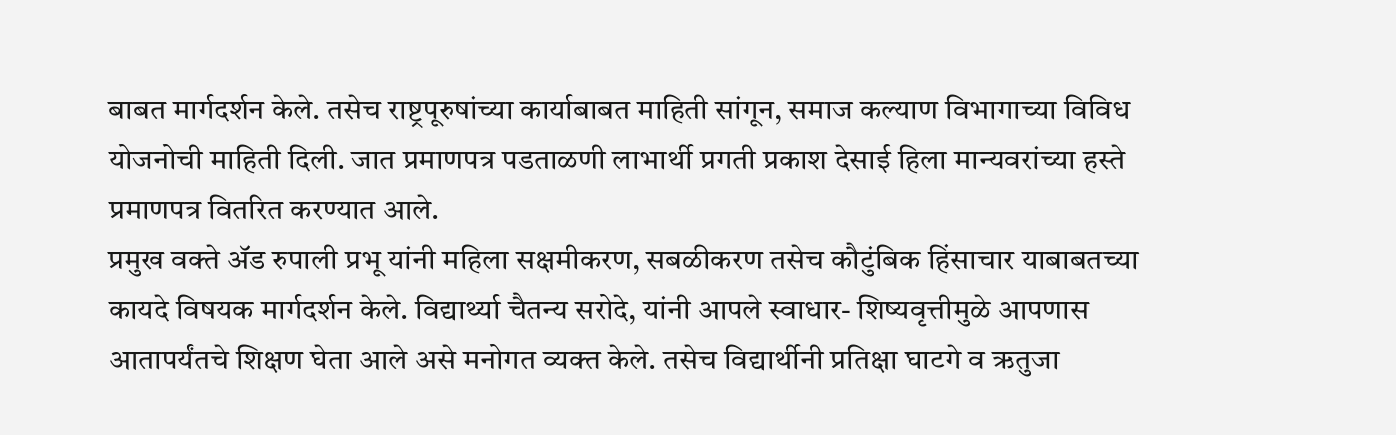बाबत मार्गदर्शन केले. तसेच राष्ट्रपूरुषांच्या कार्याबाबत माहिती सांगून, समाज कल्याण विभागाच्या विविध योजनोची माहिती दिली. जात प्रमाणपत्र पडताळणी लाभार्थी प्रगती प्रकाश देसाई हिला मान्यवरांच्या हस्ते प्रमाणपत्र वितरित करण्यात आले.
प्रमुख वक्ते ॲड रुपाली प्रभू यांनी महिला सक्षमीकरण, सबळीकरण तसेच कौटुंबिक हिंसाचार याबाबतच्या कायदे विषयक मार्गदर्शन केले. विद्यार्थ्या चैतन्य सरोदे, यांनी आपले स्वाधार- शिष्यवृत्तीमुळे आपणास आतापर्यंतचे शिक्षण घेता आले असे मनोगत व्यक्त केले. तसेच विद्यार्थीनी प्रतिक्षा घाटगे व ऋतुजा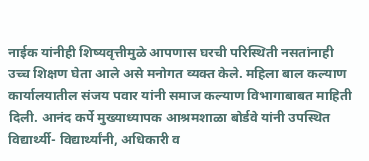नाईक यांनीही शिष्यवृत्तीमुळे आपणास घरची परिस्थिती नसतांनाही उच्च शिक्षण घेता आले असे मनोगत व्यक्त केले. महिला बाल कल्याण कार्यालयातील संजय पवार यांनी समाज कल्याण विभागाबाबत माहिती दिली. आनंद कर्पे मुख्याध्यापक आश्रमशाळा बोर्डवे यांनी उपस्थित विद्यार्थ्यी- विद्यार्थ्यांनी, अधिकारी व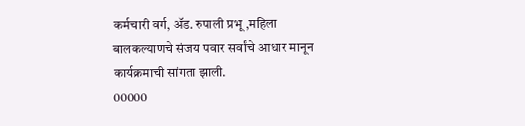कर्मचारी वर्ग, ॲड. रुपाली प्रभू ,महिला बालकल्याणचे संजय पवार सर्वांचे आधार मानून कार्यक्रमाची सांगता झाली.
00000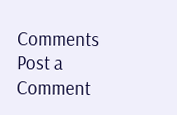Comments
Post a Comment